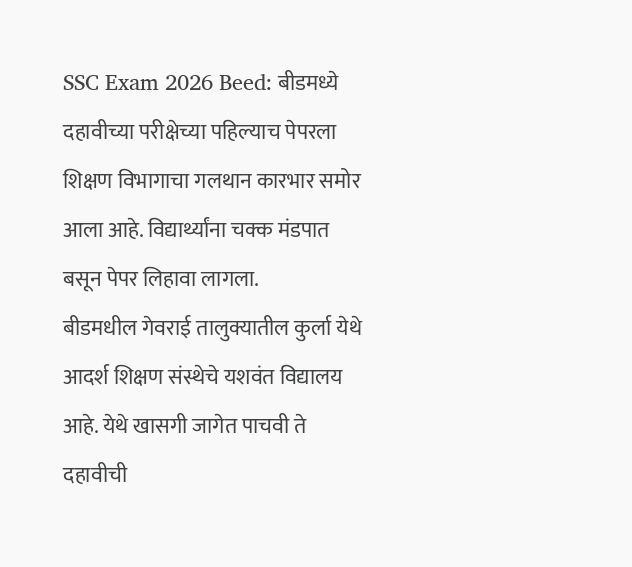SSC Exam 2026 Beed: बीडमध्ये दहावीच्या परीक्षेच्या पहिल्याच पेपरला शिक्षण विभागाचा गलथान कारभार समोर आला आहे. विद्यार्थ्यांना चक्क मंडपात बसून पेपर लिहावा लागला.
बीडमधील गेवराई तालुक्यातील कुर्ला येथे आदर्श शिक्षण संस्थेचे यशवंत विद्यालय आहे. येथे खासगी जागेत पाचवी ते दहावीची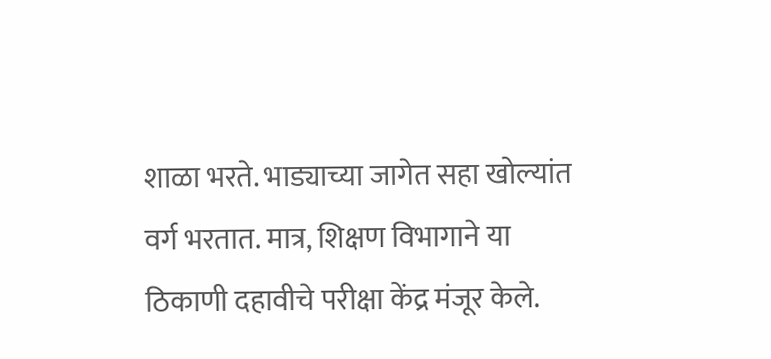शाळा भरते. भाड्याच्या जागेत सहा खोल्यांत वर्ग भरतात. मात्र, शिक्षण विभागाने या ठिकाणी दहावीचे परीक्षा केंद्र मंजूर केले.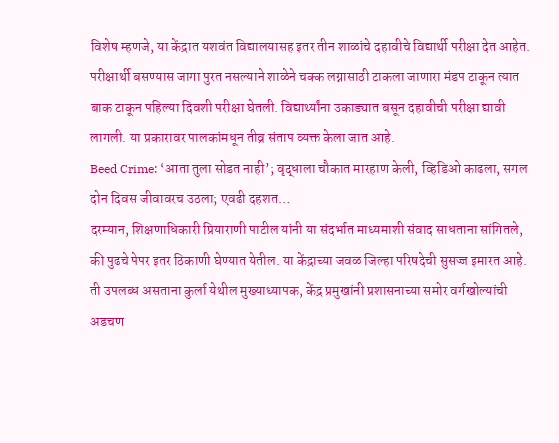विशेष म्हणजे, या केंद्रात यशवंत विद्यालयासह इतर तीन शाळांचे दहावीचे विद्यार्थी परीक्षा देत आहेत. परीक्षार्थी बसण्यास जागा पुरत नसल्याने शाळेने चक्क लग्नासाठी टाकला जाणारा मंडप टाकून त्यात बाक टाकून पहिल्या दिवशी परीक्षा घेतली. विद्यार्थ्यांना उकाड्यात बसून दहावीची परीक्षा द्यावी लागली. या प्रकारावर पालकांमधून तीव्र संताप व्यक्त केला जात आहे.
Beed Crime: ‘आता तुला सोडत नाही’; वृद्धाला चौकात मारहाण केली, व्हिडिओ काढला, सगल दोन दिवस जीवावरच उठला; एवढी दहशत…
दरम्यान, शिक्षणाधिकारी प्रियाराणी पाटील यांनी या संदर्भात माध्यमाशी संवाद साधताना सांगितले, की पुढचे पेपर इतर ठिकाणी घेण्यात येतील. या केंद्राच्या जवळ जिल्हा परिषदेची सुसज्ज इमारत आहे. ती उपलब्ध असताना कुर्ला येथील मुख्याध्यापक, केंद्र प्रमुखांनी प्रशासनाच्या समोर वर्गखोल्यांची अडचण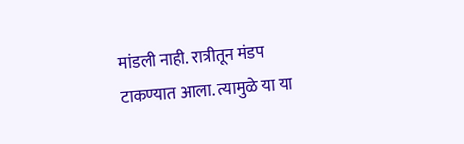मांडली नाही. रात्रीतून मंडप टाकण्यात आला. त्यामुळे या या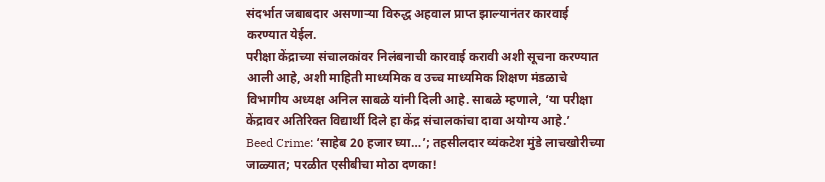संदर्भात जबाबदार असणाऱ्या विरुद्ध अहवाल प्राप्त झाल्यानंतर कारवाई करण्यात येईल.
परीक्षा केंद्राच्या संचालकांवर निलंबनाची कारवाई करावी अशी सूचना करण्यात आली आहे, अशी माहिती माध्यमिक व उच्च माध्यमिक शिक्षण मंडळाचे विभागीय अध्यक्ष अनिल साबळे यांनी दिली आहे. साबळे म्हणाले, ‘या परीक्षा केंद्रावर अतिरिक्त विद्यार्थी दिले हा केंद्र संचालकांचा दावा अयोग्य आहे.’
Beed Crime: ‘साहेब 20 हजार घ्या…’; तहसीलदार व्यंकटेश मुंडे लाचखोरीच्या जाळ्यात; परळीत एसीबीचा मोठा दणका!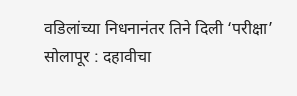वडिलांच्या निधनानंतर तिने दिली ‘परीक्षा’
सोलापूर : दहावीचा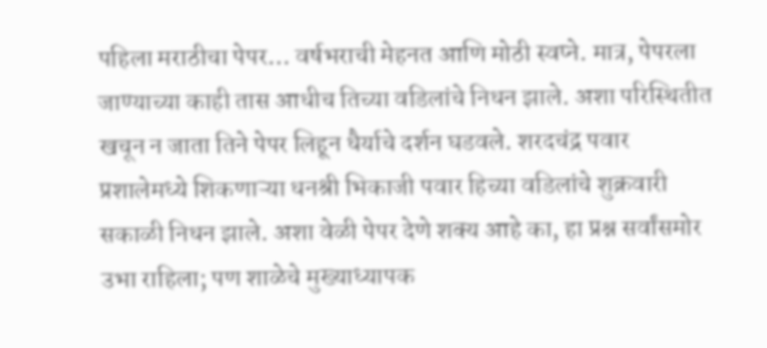पहिला मराठीचा पेपर… वर्षभराची मेहनत आणि मोठी स्वप्ने. मात्र, पेपरला जाण्याच्या काही तास आधीच तिच्या वडिलांचे निधन झाले. अशा परिस्थितीत खचून न जाता तिने पेपर लिहून धैर्याचे दर्शन घडवले. शरदचंद्र पवार प्रशालेमध्ये शिकणाऱ्या धनश्री भिकाजी पवार हिच्या वडिलांचे शुक्रवारी सकाळी निधन झाले. अशा वेळी पेपर देणे शक्य आहे का, हा प्रश्न सर्वांसमोर उभा राहिला; पण शाळेचे मुख्याध्यापक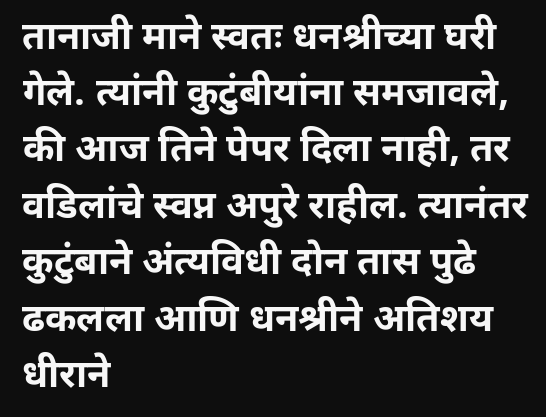तानाजी माने स्वतः धनश्रीच्या घरी गेले. त्यांनी कुटुंबीयांना समजावले, की आज तिने पेपर दिला नाही, तर वडिलांचे स्वप्न अपुरे राहील. त्यानंतर कुटुंबाने अंत्यविधी दोन तास पुढे ढकलला आणि धनश्रीने अतिशय धीराने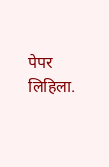पेपर लिहिला.